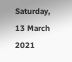Saturday, 13 March 2021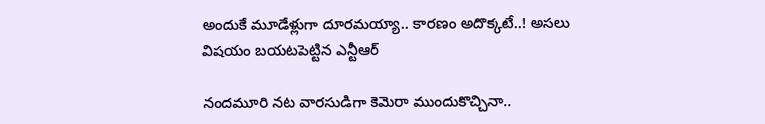అందుకే మూడేళ్లుగా దూరమయ్యా.. కారణం అదొక్కటే..! అసలు విషయం బయటపెట్టిన ఎన్టీఆర్

నందమూరి నట వారసుడిగా కెమెరా ముందుకొచ్చినా..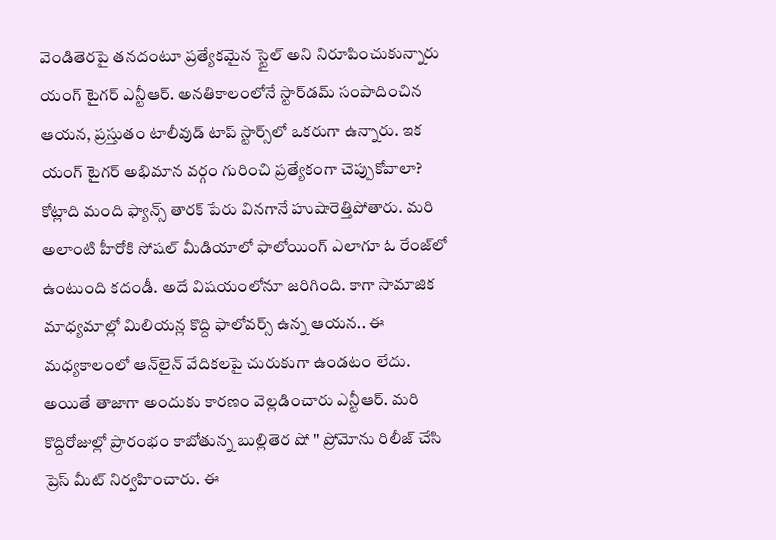వెండితెరపై తనదంటూ ప్రత్యేకమైన స్టైల్ అని నిరూపించుకున్నారు యంగ్ టైగర్ ఎన్టీఆర్. అనతికాలంలోనే స్టార్‌డమ్ సంపాదించిన ఆయన, ప్రస్తుతం టాలీవుడ్ టాప్ స్టార్స్‌లో ఒకరుగా ఉన్నారు. ఇక యంగ్ టైగర్ అభిమాన వర్గం గురించి ప్రత్యేకంగా చెప్పుకోవాలా? కోట్లాది మంది ఫ్యాన్స్ తారక్ పేరు వినగానే హుషారెత్తిపోతారు. మరి అలాంటి హీరోకి సోషల్ మీడియాలో ఫాలోయింగ్ ఎలాగూ ఓ రేంజ్‌లో ఉంటుంది కదండీ. అదే విషయంలోనూ జరిగింది. కాగా సామాజిక మాధ్యమాల్లో మిలియన్ల కొద్ది ఫాలోవర్స్ ఉన్న ఆయన.. ఈ మధ్యకాలంలో ఆన్‌లైన్ వేదికలపై చురుకుగా ఉండటం లేదు. అయితే తాజాగా అందుకు కారణం వెల్లడించారు ఎన్టీఆర్. మరి కొద్దిరోజుల్లో ప్రారంభం కాబోతున్న బుల్లితెర షో '' ప్రోమోను రిలీజ్ చేసి ప్రెస్ మీట్ నిర్వహించారు. ఈ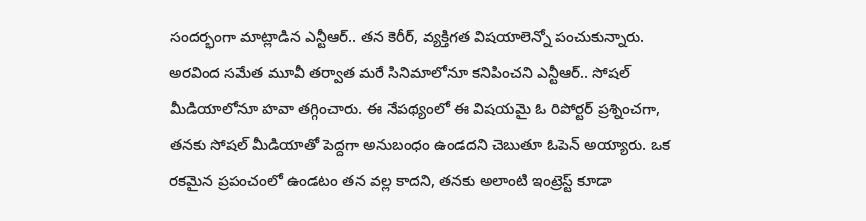సందర్భంగా మాట్లాడిన ఎన్టీఆర్.. తన కెరీర్, వ్యక్తిగత విషయాలెన్నో పంచుకున్నారు. అరవింద సమేత మూవీ తర్వాత మరే సినిమాలోనూ కనిపించని ఎన్టీఆర్.. సోషల్ మీడియాలోనూ హవా తగ్గించారు. ఈ నేపథ్యంలో ఈ విషయమై ఓ రిపోర్టర్ ప్రశ్నించగా, తనకు సోషల్ మీడియాతో పెద్దగా అనుబంధం ఉండదని చెబుతూ ఓపెన్ అయ్యారు. ఒక రకమైన ప్రపంచంలో ఉండటం తన వల్ల కాదని, తనకు అలాంటి ఇంట్రెస్ట్ కూడా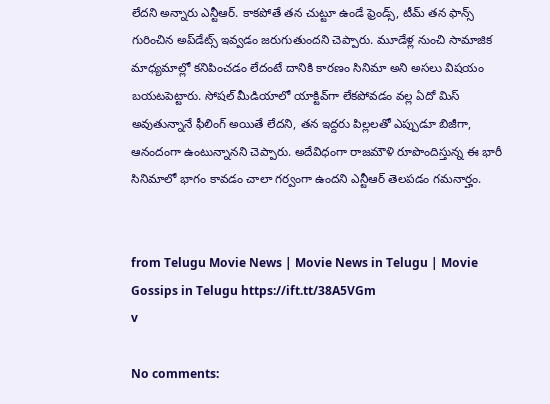లేదని అన్నారు ఎన్టీఆర్. కాకపోతే తన చుట్టూ ఉండే ఫ్రెండ్స్, టీమ్ తన ఫాన్స్ గురించిన అప్‌డేట్స్ ఇవ్వడం జరుగుతుందని చెప్పారు. మూడేళ్ల నుంచి సామాజిక మాధ్యమాల్లో కనిపించడం లేదంటే దానికి కారణం సినిమా అని అసలు విషయం బయటపెట్టారు. సోషల్ మీడియాలో యాక్టివ్‌గా లేకపోవడం వల్ల ఏదో మిస్ అవుతున్నానే ఫీలింగ్ అయితే లేదని, తన ఇద్దరు పిల్లలతో ఎప్పుడూ బిజీగా, ఆనందంగా ఉంటున్నానని చెప్పారు. అదేవిధంగా రాజమౌళి రూపొందిస్తున్న ఈ భారీ సినిమాలో భాగం కావడం చాలా గర్వంగా ఉందని ఎన్టీఆర్ తెలపడం గమనార్హం.


from Telugu Movie News | Movie News in Telugu | Movie Gossips in Telugu https://ift.tt/38A5VGm
v

No comments: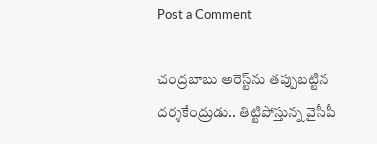Post a Comment

చంద్రబాబు అరెస్ట్‌ను తప్పుబట్టిన దర్శకేంద్రుడు.. తిట్టిపోస్తున్న వైసీపీ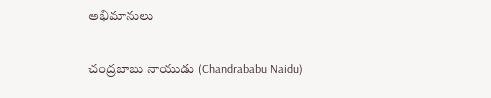అభిమానులు

చంద్రబాబు నాయుడు (Chandrababu Naidu)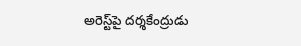అరెస్ట్‌పై దర్శకేంద్రుడు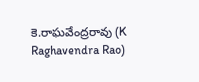కె.రాఘవేంద్రరావు (K Raghavendra Rao)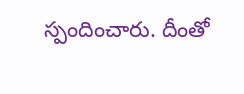స్పందించారు. దీంతో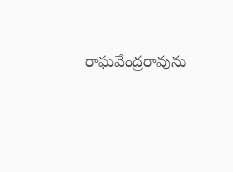రాఘవేంద్రరావును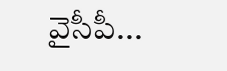వైసీపీ...